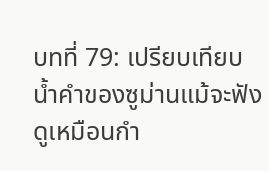บทที่ 79: เปรียบเทียบ
น้ำคำของซูม่านแม้จะฟังดูเหมือนกำ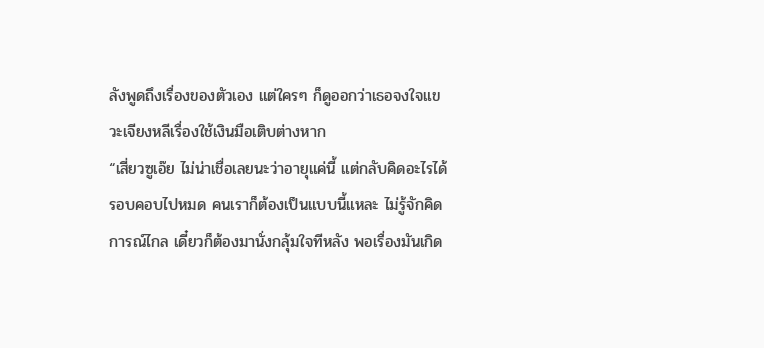ลังพูดถึงเรื่องของตัวเอง แต่ใครๆ ก็ดูออกว่าเธอจงใจแขวะเจียงหลีเรื่องใช้เงินมือเติบต่างหาก
“เสี่ยวซูเอ๊ย ไม่น่าเชื่อเลยนะว่าอายุแค่นี้ แต่กลับคิดอะไรได้รอบคอบไปหมด คนเราก็ต้องเป็นแบบนี้แหละ ไม่รู้จักคิดการณ์ไกล เดี๋ยวก็ต้องมานั่งกลุ้มใจทีหลัง พอเรื่องมันเกิด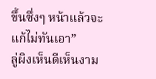ขึ้นซึ่งๆ หน้าแล้วจะแก้ไม่ทันเอา”
ลู่ผิงเห็นดีเห็นงาม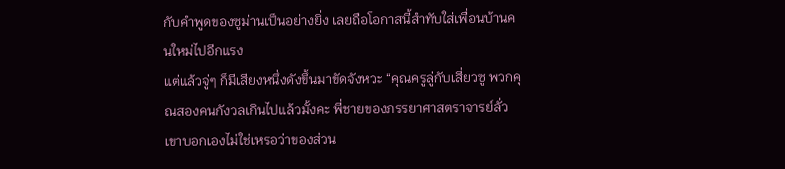กับคำพูดของซูม่านเป็นอย่างยิ่ง เลยถือโอกาสนี้สำทับใส่เพื่อนบ้านคนใหม่ไปอีกแรง
แต่แล้วจู่ๆ ก็มีเสียงหนึ่งดังขึ้นมาขัดจังหวะ “คุณครูลู่กับเสี่ยวซู พวกคุณสองคนกังวลเกินไปแล้วมั้งคะ พี่ชายของภรรยาศาสตราจารย์ลั่วเขาบอกเองไม่ใช่เหรอว่าของส่วน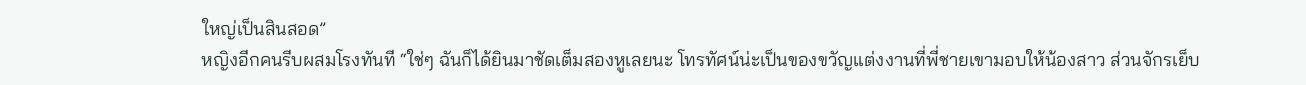ใหญ่เป็นสินสอด”
หญิงอีกคนรีบผสมโรงทันที “ใช่ๆ ฉันก็ได้ยินมาชัดเต็มสองหูเลยนะ โทรทัศน์น่ะเป็นของขวัญแต่งงานที่พี่ชายเขามอบให้น้องสาว ส่วนจักรเย็บ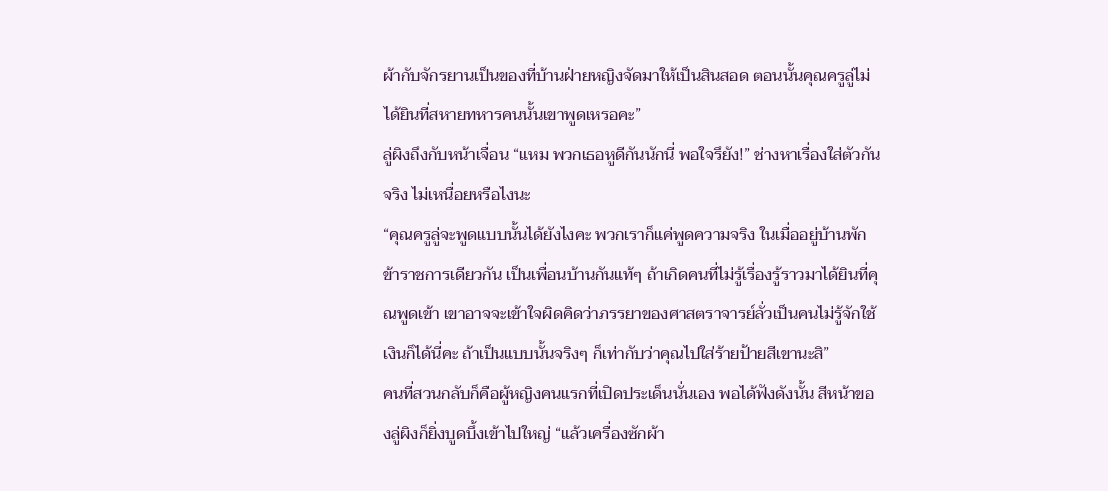ผ้ากับจักรยานเป็นของที่บ้านฝ่ายหญิงจัดมาให้เป็นสินสอด ตอนนั้นคุณครูลู่ไม่ได้ยินที่สหายทหารคนนั้นเขาพูดเหรอคะ”
ลู่ผิงถึงกับหน้าเจื่อน “แหม พวกเธอหูดีกันนักนี่ พอใจรึยัง!” ช่างหาเรื่องใส่ตัวกันจริง ไม่เหนื่อยหรือไงนะ
“คุณครูลู่จะพูดแบบนั้นได้ยังไงคะ พวกเราก็แค่พูดความจริง ในเมื่ออยู่บ้านพักข้าราชการเดียวกัน เป็นเพื่อนบ้านกันแท้ๆ ถ้าเกิดคนที่ไม่รู้เรื่องรู้ราวมาได้ยินที่คุณพูดเข้า เขาอาจจะเข้าใจผิดคิดว่าภรรยาของศาสตราจารย์ลั่วเป็นคนไม่รู้จักใช้เงินก็ได้นี่คะ ถ้าเป็นแบบนั้นจริงๆ ก็เท่ากับว่าคุณไปใส่ร้ายป้ายสีเขานะสิ”
คนที่สวนกลับก็คือผู้หญิงคนแรกที่เปิดประเด็นนั่นเอง พอได้ฟังดังนั้น สีหน้าของลู่ผิงก็ยิ่งบูดบึ้งเข้าไปใหญ่ “แล้วเครื่องซักผ้า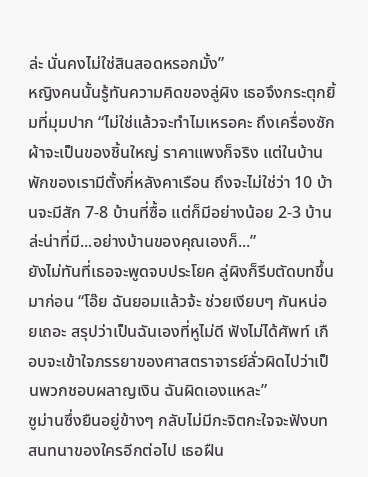ล่ะ นั่นคงไม่ใช่สินสอดหรอกมั้ง”
หญิงคนนั้นรู้ทันความคิดของลู่ผิง เธอจึงกระตุกยิ้มที่มุมปาก “ไม่ใช่แล้วจะทำไมเหรอคะ ถึงเครื่องซักผ้าจะเป็นของชิ้นใหญ่ ราคาแพงก็จริง แต่ในบ้านพักของเรามีตั้งกี่หลังคาเรือน ถึงจะไม่ใช่ว่า 10 บ้านจะมีสัก 7-8 บ้านที่ซื้อ แต่ก็มีอย่างน้อย 2-3 บ้านล่ะน่าที่มี...อย่างบ้านของคุณเองก็...”
ยังไม่ทันที่เธอจะพูดจบประโยค ลู่ผิงก็รีบตัดบทขึ้นมาก่อน “โอ๊ย ฉันยอมแล้วจ้ะ ช่วยเงียบๆ กันหน่อยเถอะ สรุปว่าเป็นฉันเองที่หูไม่ดี ฟังไม่ได้ศัพท์ เกือบจะเข้าใจภรรยาของศาสตราจารย์ลั่วผิดไปว่าเป็นพวกชอบผลาญเงิน ฉันผิดเองแหละ”
ซูม่านซึ่งยืนอยู่ข้างๆ กลับไม่มีกะจิตกะใจจะฟังบทสนทนาของใครอีกต่อไป เธอฝืน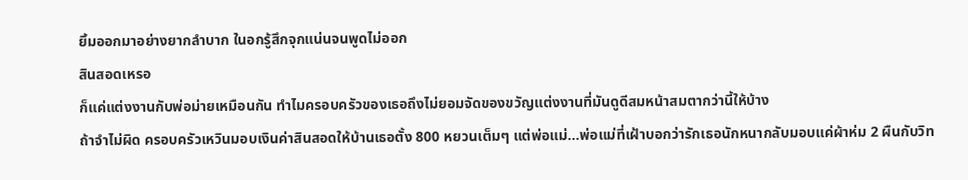ยิ้มออกมาอย่างยากลำบาก ในอกรู้สึกจุกแน่นจนพูดไม่ออก
สินสอดเหรอ
ก็แค่แต่งงานกับพ่อม่ายเหมือนกัน ทำไมครอบครัวของเธอถึงไม่ยอมจัดของขวัญแต่งงานที่มันดูดีสมหน้าสมตากว่านี้ให้บ้าง
ถ้าจำไม่ผิด ครอบครัวเหวินมอบเงินค่าสินสอดให้บ้านเธอตั้ง 800 หยวนเต็มๆ แต่พ่อแม่...พ่อแม่ที่เฝ้าบอกว่ารักเธอนักหนากลับมอบแค่ผ้าห่ม 2 ผืนกับวิท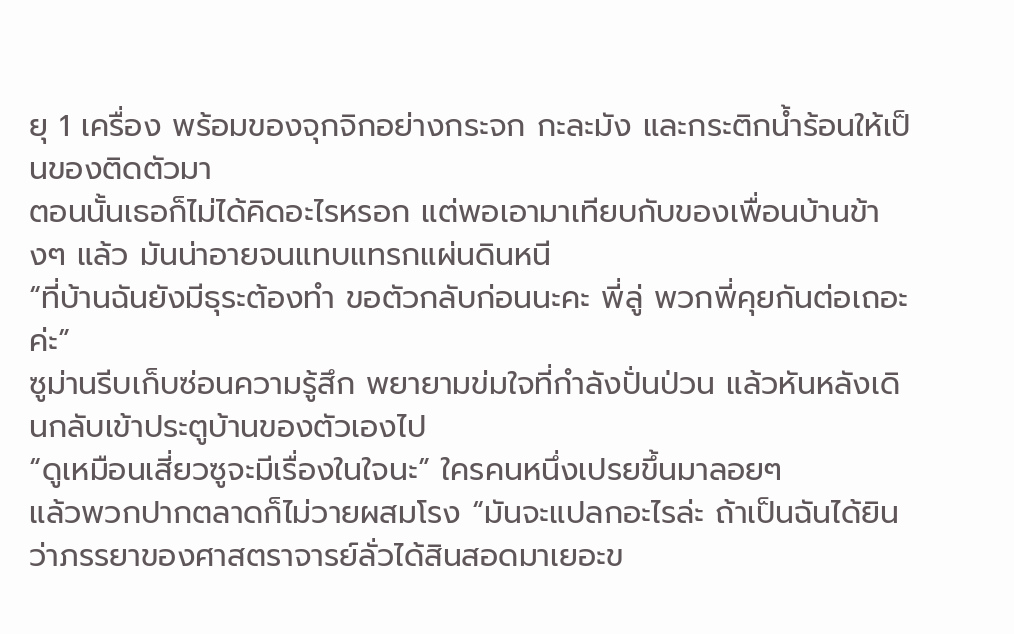ยุ 1 เครื่อง พร้อมของจุกจิกอย่างกระจก กะละมัง และกระติกน้ำร้อนให้เป็นของติดตัวมา
ตอนนั้นเธอก็ไม่ได้คิดอะไรหรอก แต่พอเอามาเทียบกับของเพื่อนบ้านข้างๆ แล้ว มันน่าอายจนแทบแทรกแผ่นดินหนี
“ที่บ้านฉันยังมีธุระต้องทำ ขอตัวกลับก่อนนะคะ พี่ลู่ พวกพี่คุยกันต่อเถอะค่ะ”
ซูม่านรีบเก็บซ่อนความรู้สึก พยายามข่มใจที่กำลังปั่นป่วน แล้วหันหลังเดินกลับเข้าประตูบ้านของตัวเองไป
“ดูเหมือนเสี่ยวซูจะมีเรื่องในใจนะ” ใครคนหนึ่งเปรยขึ้นมาลอยๆ
แล้วพวกปากตลาดก็ไม่วายผสมโรง “มันจะแปลกอะไรล่ะ ถ้าเป็นฉันได้ยินว่าภรรยาของศาสตราจารย์ลั่วได้สินสอดมาเยอะข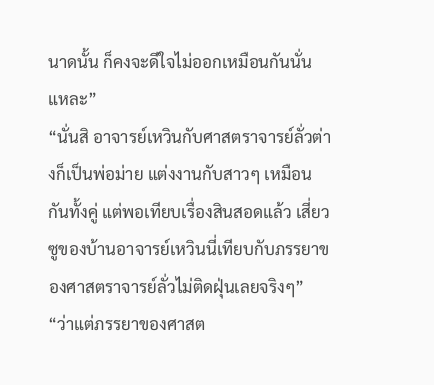นาดนั้น ก็คงจะดีใจไม่ออกเหมือนกันนั่นแหละ”
“นั่นสิ อาจารย์เหวินกับศาสตราจารย์ลั่วต่างก็เป็นพ่อม่าย แต่งงานกับสาวๆ เหมือนกันทั้งคู่ แต่พอเทียบเรื่องสินสอดแล้ว เสี่ยวซูของบ้านอาจารย์เหวินนี่เทียบกับภรรยาของศาสตราจารย์ลั่วไม่ติดฝุ่นเลยจริงๆ”
“ว่าแต่ภรรยาของศาสต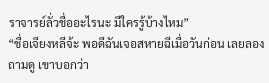ราจารย์ลั่วชื่ออะไรนะ มีใครรู้บ้างไหม”
“ชื่อเจียงหลีจ้ะ พอดีฉันเจอสหายฉีเมื่อวันก่อน เลยลองถามดู เขาบอกว่า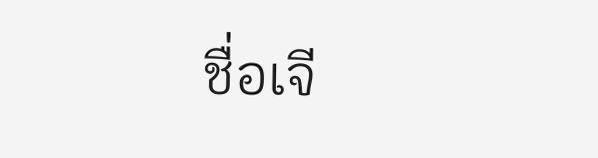ชื่อเจี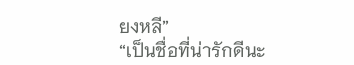ยงหลี”
“เป็นชื่อที่น่ารักดีนะ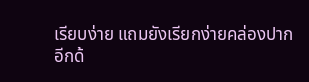เรียบง่าย แถมยังเรียกง่ายคล่องปากอีกด้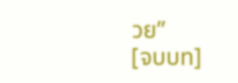วย”
[จบบท]